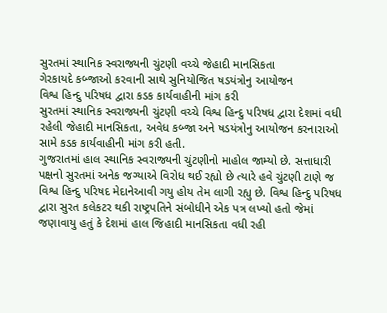સુરતમાં સ્થાનિક સ્વરાજ્યની ચુંટણી વચ્ચે જેહાદી માનસિકતા
ગેરકાયદે કબ્જાઓ કરવાની સાથે સુનિયોજિત ષડયંત્રોનુ આયોજન
વિશ્વ હિન્દુ પરિષધ દ્વારા કડક કાર્યવાહીની માંગ કરી
સુરતમાં સ્થાનિક સ્વરાજ્યની ચુંટણી વચ્ચે વિશ્વ હિન્દુ પરિષધ દ્વારા દેશમાં વધી રહેલી જેહાદી માનસિકતા, અવેધ કબ્જા અને ષડયંત્રોનુ આયોજન કરનારાઓ સામે કડક કાર્યવાહીની માંગ કરી હતી.
ગુજરાતમાં હાલ સ્થાનિક સ્વરાજ્યની ચુંટણીનો માહોલ જામ્યો છે. સત્તાધારી પક્ષનો સુરતમાં અનેક જગ્યાએ વિરોધ થઈ રહ્યો છે ત્યારે હવે ચુંટણી ટાણે જ વિશ્વ હિન્દુ પરિષદ મેદાનેઆવી ગયુ હોય તેમ લાગી રહ્યુ છે. વિશ્વ હિન્દુ પરિષધ દ્વારા સુરત કલેકટર થકી રાષ્ટ્રપતિને સંબોધીને એક પત્ર લખ્યો હતો જેમાં જણાવાયુ હતું કે દેશમાં હાલ જિહાદી માનસિકતા વધી રહી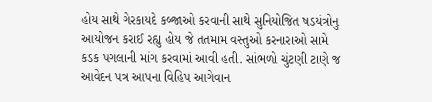હોય સાથે ગેરકાયદે કબ્જાઓ કરવાની સાથે સુનિયોજિત ષડયંત્રોનુ આયોજન કરાઈ રહ્યુ હોય જે તતમામ વસ્તુઓ કરનારાઓ સામે કડક પગલાની માંગ કરવામાં આવી હતી. સાંભળો ચુંટણી ટાણે જ આવેદન પત્ર આપના વિહિપ આગેવાન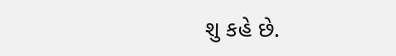શુ કહે છે.